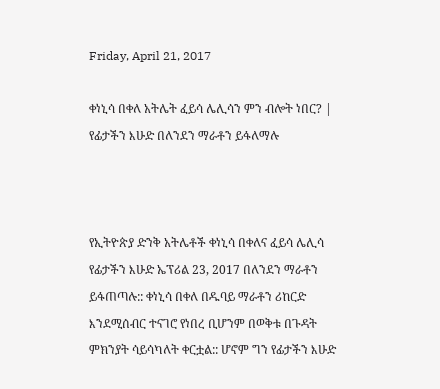Friday, April 21, 2017

ቀነኒሳ በቀለ አትሌት ፈይሳ ሌሊሳን ምን ብሎት ነበር? | የፊታችን እሁድ በለንደን ማራቶን ይፋለማሉ



የኢትዮጵያ ድንቅ አትሌቶች ቀነኒሳ በቀለና ፈይሳ ሌሊሳ የፊታችን እሁድ ኤፕሪል 23, 2017 በለንደን ማራቶን ይፋጠጣሉ:: ቀነኒሳ በቀለ በዱባይ ማራቶን ሪከርድ እንደሚሰብር ተናገሮ የነበረ ቢሆንም በወቅቱ በጉዳት ምክንያት ሳይሳካለት ቀርቷል:: ሆኖም ግን የፊታችን እሁድ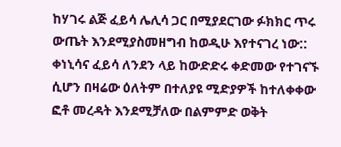ከሃገሩ ልጅ ፈይሳ ሌሊሳ ጋር በሚያደርገው ፉክክር ጥሩ ውጤት እንደሚያስመዘግብ ከወዲሁ እየተናገረ ነው::
ቀነኒሳና ፈይሳ ለንደን ላይ ከውድድሩ ቀድመው የተገናኙ ሲሆን በዛሬው ዕለትም በተለያዩ ሚድያዎች ከተለቀቀው ፎቶ መረዳት እንደሚቻለው በልምምድ ወቅት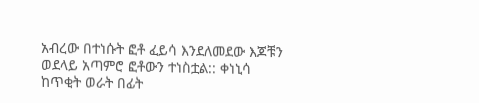አብረው በተነሱት ፎቶ ፈይሳ እንደለመደው እጆቹን ወደላይ አጣምሮ ፎቶውን ተነስቷል:: ቀነኒሳ ከጥቂት ወራት በፊት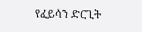የፈይሳን ድርጊት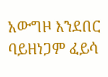አውግዞ እንደበር ባይዘነጋም ፈይሳ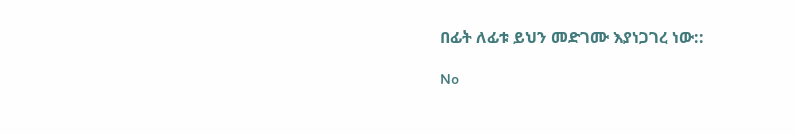በፊት ለፊቱ ይህን መድገሙ እያነጋገረ ነው::

No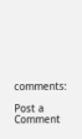comments:

Post a Comment